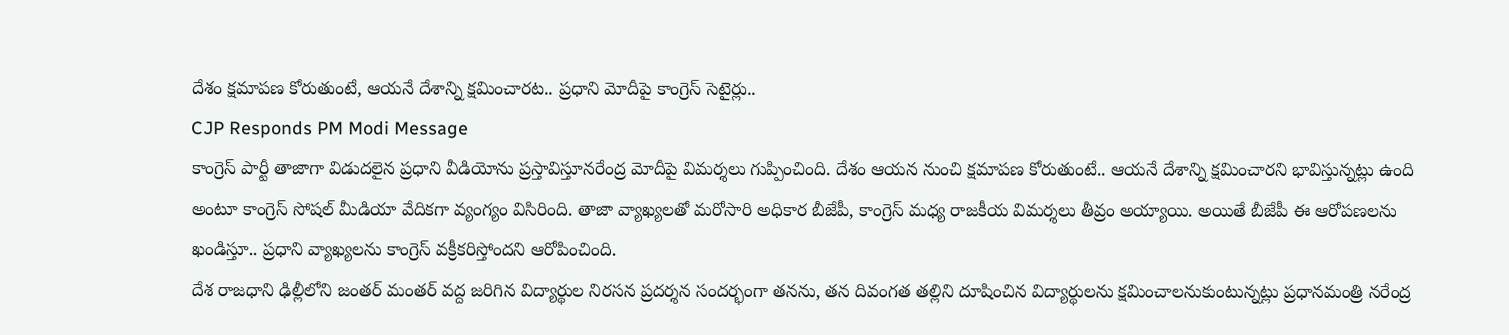దేశం క్షమాపణ కోరుతుంటే, ఆయనే దేశాన్ని క్షమించారట.. ప్రధాని మోదీపై కాంగ్రెస్ సెటైర్లు..
CJP Responds PM Modi Message
కాంగ్రెస్ పార్టీ తాజాగా విడుదలైన ప్రధాని వీడియోను ప్రస్తావిస్తూనరేంద్ర మోదీపై విమర్శలు గుప్పించింది. దేశం ఆయన నుంచి క్షమాపణ కోరుతుంటే.. ఆయనే దేశాన్ని క్షమించారని భావిస్తున్నట్లు ఉంది అంటూ కాంగ్రెస్ సోషల్ మీడియా వేదికగా వ్యంగ్యం విసిరింది. తాజా వ్యాఖ్యలతో మరోసారి అధికార బీజేపీ, కాంగ్రెస్ మధ్య రాజకీయ విమర్శలు తీవ్రం అయ్యాయి. అయితే బీజేపీ ఈ ఆరోపణలను ఖండిస్తూ.. ప్రధాని వ్యాఖ్యలను కాంగ్రెస్ వక్రీకరిస్తోందని ఆరోపించింది.
దేశ రాజధాని ఢిల్లీలోని జంతర్ మంతర్ వద్ద జరిగిన విద్యార్థుల నిరసన ప్రదర్శన సందర్భంగా తనను, తన దివంగత తల్లిని దూషించిన విద్యార్థులను క్షమించాలనుకుంటున్నట్లు ప్రధానమంత్రి నరేంద్ర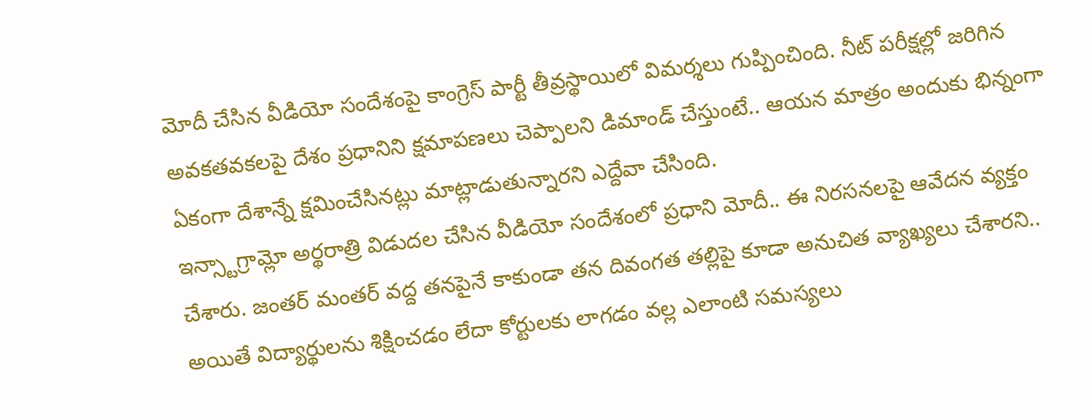మోదీ చేసిన వీడియో సందేశంపై కాంగ్రెస్ పార్టీ తీవ్రస్థాయిలో విమర్శలు గుప్పించింది. నీట్ పరీక్షల్లో జరిగిన అవకతవకలపై దేశం ప్రధానిని క్షమాపణలు చెప్పాలని డిమాండ్ చేస్తుంటే.. ఆయన మాత్రం అందుకు భిన్నంగా ఏకంగా దేశాన్నే క్షమించేసినట్లు మాట్లాడుతున్నారని ఎద్దేవా చేసింది.
ఇన్స్టాగ్రామ్లో అర్థరాత్రి విడుదల చేసిన వీడియో సందేశంలో ప్రధాని మోదీ.. ఈ నిరసనలపై ఆవేదన వ్యక్తం చేశారు. జంతర్ మంతర్ వద్ద తనపైనే కాకుండా తన దివంగత తల్లిపై కూడా అనుచిత వ్యాఖ్యలు చేశారని.. అయితే విద్యార్థులను శిక్షించడం లేదా కోర్టులకు లాగడం వల్ల ఎలాంటి సమస్యలు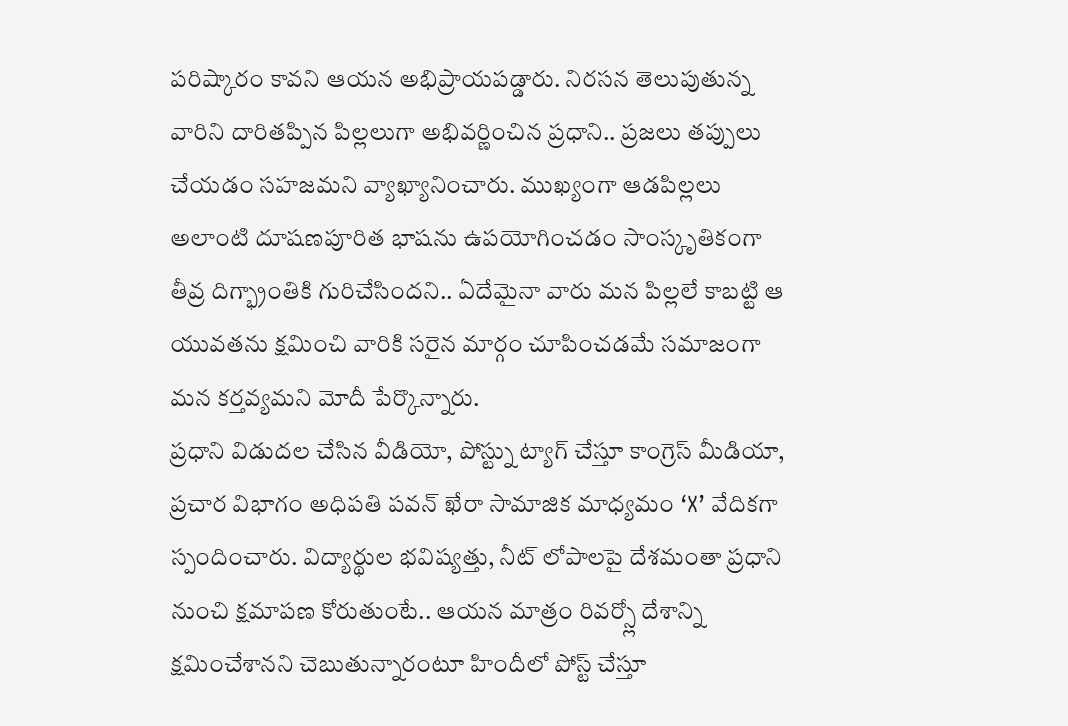పరిష్కారం కావని ఆయన అభిప్రాయపడ్డారు. నిరసన తెలుపుతున్న వారిని దారితప్పిన పిల్లలుగా అభివర్ణించిన ప్రధాని.. ప్రజలు తప్పులు చేయడం సహజమని వ్యాఖ్యానించారు. ముఖ్యంగా ఆడపిల్లలు అలాంటి దూషణపూరిత భాషను ఉపయోగించడం సాంస్కృతికంగా తీవ్ర దిగ్భ్రాంతికి గురిచేసిందని.. ఏదేమైనా వారు మన పిల్లలే కాబట్టి ఆ యువతను క్షమించి వారికి సరైన మార్గం చూపించడమే సమాజంగా మన కర్తవ్యమని మోదీ పేర్కొన్నారు.
ప్రధాని విడుదల చేసిన వీడియో, పోస్ట్ను ట్యాగ్ చేస్తూ కాంగ్రెస్ మీడియా, ప్రచార విభాగం అధిపతి పవన్ ఖేరా సామాజిక మాధ్యమం ‘X’ వేదికగా స్పందించారు. విద్యార్థుల భవిష్యత్తు, నీట్ లోపాలపై దేశమంతా ప్రధాని నుంచి క్షమాపణ కోరుతుంటే.. ఆయన మాత్రం రివర్స్లో దేశాన్ని క్షమించేశానని చెబుతున్నారంటూ హిందీలో పోస్ట్ చేస్తూ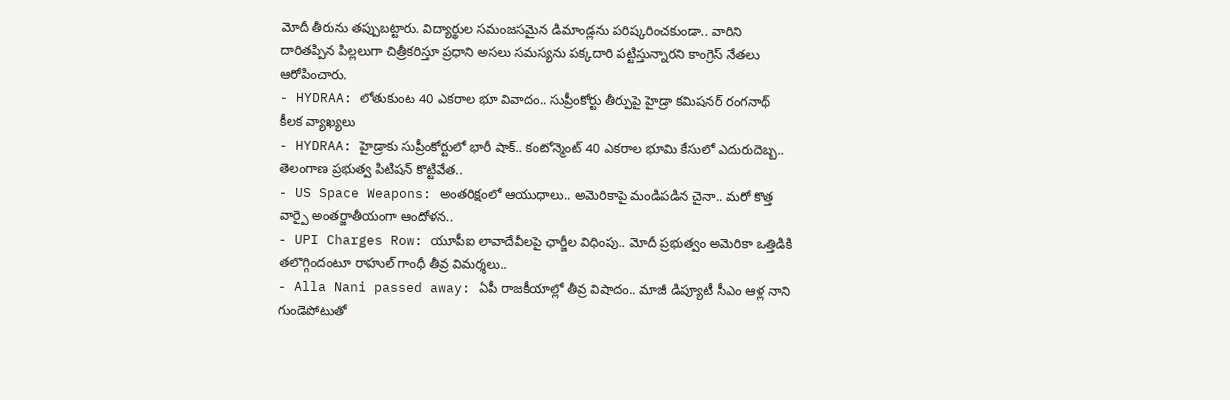మోదీ తీరును తప్పుబట్టారు. విద్యార్థుల సమంజసమైన డిమాండ్లను పరిష్కరించకుండా.. వారిని దారితప్పిన పిల్లలుగా చిత్రీకరిస్తూ ప్రధాని అసలు సమస్యను పక్కదారి పట్టిస్తున్నారని కాంగ్రెస్ నేతలు ఆరోపించారు.
- HYDRAA: లోతుకుంట 40 ఎకరాల భూ వివాదం.. సుప్రీంకోర్టు తీర్పుపై హైడ్రా కమిషనర్ రంగనాథ్ కీలక వ్యాఖ్యలు
- HYDRAA: హైడ్రాకు సుప్రీంకోర్టులో భారీ షాక్.. కంటోన్మెంట్ 40 ఎకరాల భూమి కేసులో ఎదురుదెబ్బ.. తెలంగాణ ప్రభుత్వ పిటిషన్ కొట్టివేత..
- US Space Weapons: అంతరిక్షంలో ఆయుధాలు.. అమెరికాపై మండిపడిన చైనా.. మరో కొత్త వార్పై అంతర్జాతీయంగా ఆందోళన..
- UPI Charges Row: యూపీఐ లావాదేవీలపై ఛార్జీల విధింపు.. మోదీ ప్రభుత్వం అమెరికా ఒత్తిడికి తలొగ్గిందంటూ రాహుల్ గాంధీ తీవ్ర విమర్శలు..
- Alla Nani passed away: ఏపీ రాజకీయాల్లో తీవ్ర విషాదం.. మాజీ డిప్యూటీ సీఎం ఆళ్ల నాని గుండెపోటుతో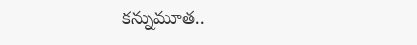కన్నుమూత..